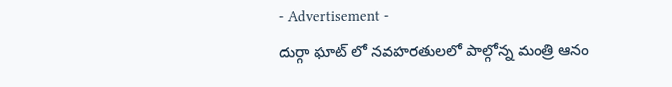- Advertisement -
దుర్గా ఘాట్ లో నవహరతులలో పాల్గోన్న మంత్రి ఆనం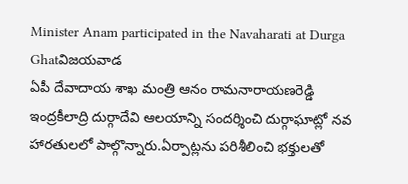Minister Anam participated in the Navaharati at Durga Ghatవిజయవాడ
ఏపీ దేవాదాయ శాఖ మంత్రి ఆనం రామనారాయణరెడ్డి ఇంద్రకీలాద్రి దుర్గాదేవి ఆలయాన్ని సందర్శించి దుర్గాఘాట్లో నవ హారతులలో పాల్గొన్నారు.ఏర్పాట్లను పరిశీలించి భక్తులతో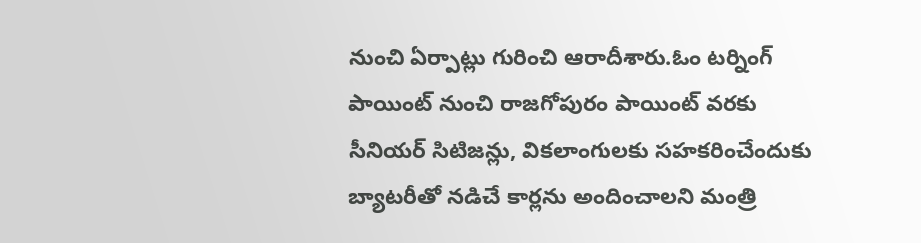నుంచి ఏర్పాట్లు గురించి ఆరాదీశారు.ఓం టర్నింగ్ పాయింట్ నుంచి రాజగోపురం పాయింట్ వరకు సీనియర్ సిటిజన్లు, వికలాంగులకు సహకరించేందుకు బ్యాటరీతో నడిచే కార్లను అందించాలని మంత్రి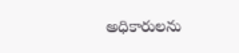అధికారులను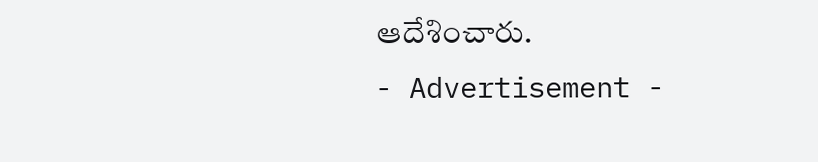ఆదేశించారు.
- Advertisement -